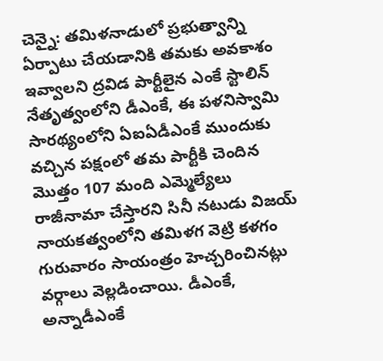చెన్నై: తమిళనాడులో ప్రభుత్వాన్ని ఏర్పాటు చేయడానికి తమకు అవకాశం ఇవ్వాలని ద్రవిడ పార్టీలైన ఎంకే స్టాలిన్ నేతృత్వంలోని డీఎంకే, ఈ పళనిస్వామి సారథ్యంలోని ఏఐఏడీఎంకే ముందుకు వచ్చిన పక్షంలో తమ పార్టీకి చెందిన మొత్తం 107 మంది ఎమ్మెల్యేలు రాజీనామా చేస్తారని సినీ నటుడు విజయ్ నాయకత్వంలోని తమిళగ వెట్రి కళగం గురువారం సాయంత్రం హెచ్చరించినట్లు వర్గాలు వెల్లడించాయి. డీఎంకే, అన్నాడీఎంకే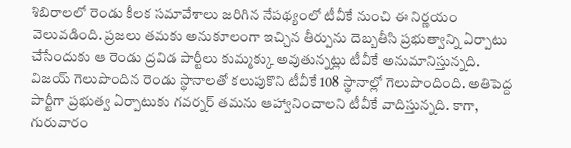శిబిరాలలో రెండు కీలక సమావేశాలు జరిగిన నేపథ్యంలో టీవీకే నుంచి ఈ నిర్ణయం వెలువడింది. ప్రజలు తమకు అనుకూలంగా ఇచ్చిన తీర్పును దెబ్బతీసి ప్రభుత్వాన్ని ఏర్పాటు చేసేందుకు ఆ రెండు ద్రవిడ పార్టీలు కుమ్మక్కు అవుతున్నట్లు టీవీకే అనుమానిస్తున్నది.
విజయ్ గెలుపొందిన రెండు స్థానాలతో కలుపుకొని టీవీకే 108 స్థానాల్లో గెలుపొందింది. అతిపెద్ద పార్టీగా ప్రభుత్వ ఏర్పాటుకు గవర్నర్ తమను ఆహ్వానించాలని టీవీకే వాదిస్తున్నది. కాగా, గురువారం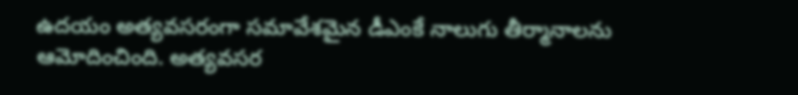ఉదయం అత్యవసరంగా సమావేశమైన డీఎంకే నాలుగు తీర్మానాలను ఆమోదించింది. అత్యవసర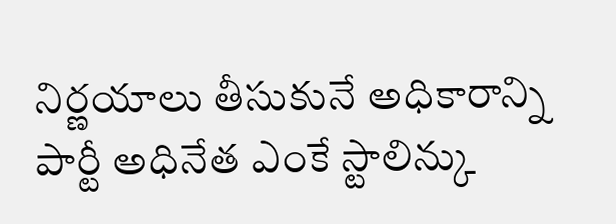నిర్ణయాలు తీసుకునే అధికారాన్ని పార్టీ అధినేత ఎంకే స్టాలిన్కు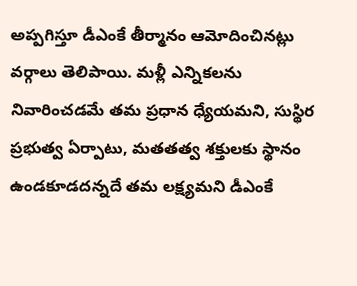అప్పగిస్తూ డీఎంకే తీర్మానం ఆమోదించినట్లు వర్గాలు తెలిపాయి. మళ్లీ ఎన్నికలను నివారించడమే తమ ప్రధాన ధ్యేయమని, సుస్థిర ప్రభుత్వ ఏర్పాటు, మతతత్వ శక్తులకు స్థానం ఉండకూడదన్నదే తమ లక్ష్యమని డీఎంకే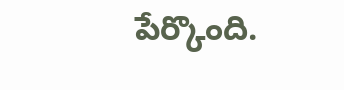పేర్కొంది.